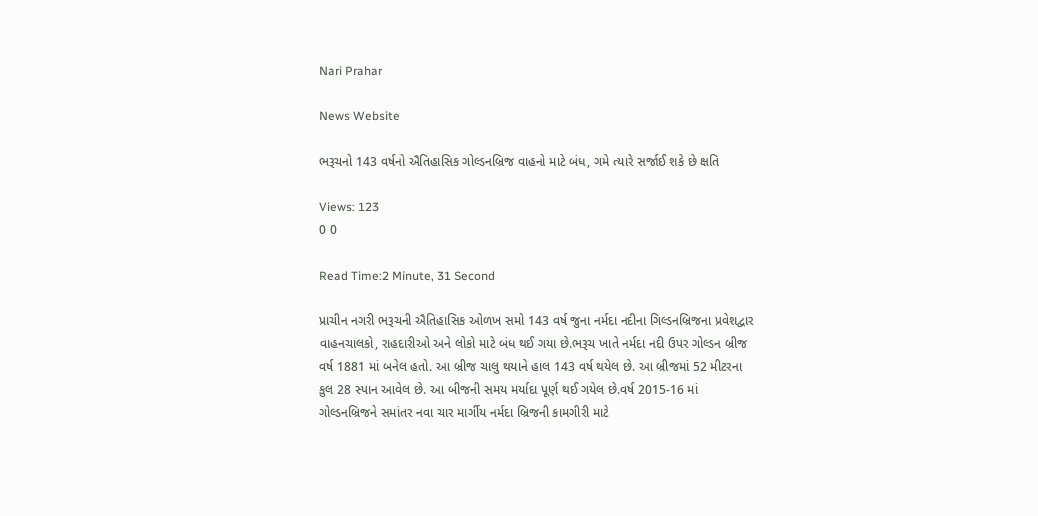Nari Prahar

News Website

ભરૂચનો 143 વર્ષનો ઐતિહાસિક ગોલ્ડનબ્રિજ વાહનો માટે બંધ, ગમે ત્યારે સર્જાઈ શકે છે ક્ષતિ

Views: 123
0 0

Read Time:2 Minute, 31 Second

પ્રાચીન નગરી ભરૂચની ઐતિહાસિક ઓળખ સમો 143 વર્ષ જુના નર્મદા નદીના ગિલ્ડનબ્રિજના પ્રવેશદ્વાર વાહનચાલકો, રાહદારીઓ અને લોકો માટે બંધ થઈ ગયા છે.ભરૂચ ખાતે નર્મદા નદી ઉપર ગોલ્ડન બ્રીજ વર્ષ 1881 માં બનેલ હતો. આ બ્રીજ ચાલુ થયાને હાલ 143 વર્ષ થયેલ છે. આ બ્રીજમાં 52 મીટરના કુલ 28 સ્પાન આવેલ છે. આ બીજની સમય મર્યાદા પૂર્ણ થઈ ગયેલ છે.વર્ષ 2015-16 માં ગોલ્ડનબ્રિજને સમાંતર નવા ચાર માર્ગીય નર્મદા બ્રિજની કામગીરી માટે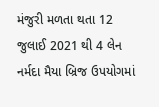મંજુરી મળતા થતા 12 જુલાઈ 2021 થી 4 લેન નર્મદા મૈયા બ્રિજ ઉપયોગમાં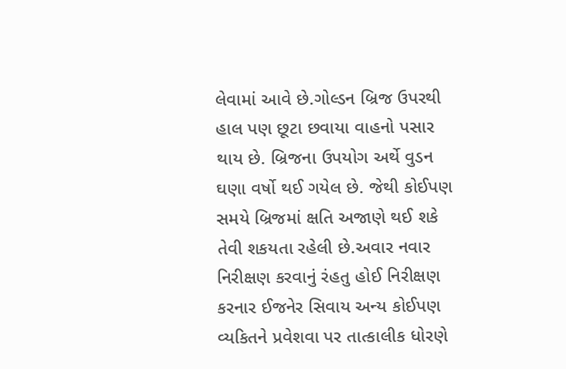લેવામાં આવે છે.ગોલ્ડન બ્રિજ ઉપરથી હાલ પણ છૂટા છવાયા વાહનો પસાર થાય છે. બ્રિજના ઉપયોગ અર્થે વુડન ઘણા વર્ષો થઈ ગયેલ છે. જેથી કોઈપણ સમયે બ્રિજમાં ક્ષતિ અજાણે થઈ શકે તેવી શકયતા રહેલી છે.અવાર નવાર નિરીક્ષણ કરવાનું રંહતુ હોઈ નિરીક્ષણ કરનાર ઈજનેર સિવાય અન્ય કોઈપણ વ્યકિતને પ્રવેશવા પર તાત્કાલીક ધોરણે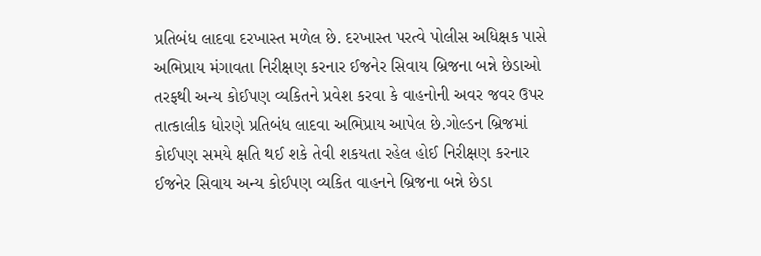પ્રતિબંધ લાદવા દરખાસ્ત મળેલ છે. દરખાસ્ત પરત્વે પોલીસ અધિક્ષક પાસે અભિપ્રાય મંગાવતા નિરીક્ષણ કરનાર ઈજનેર સિવાય બ્રિજના બન્ને છેડાઓ તરફથી અન્ય કોઈપણ વ્યકિતને પ્રવેશ કરવા કે વાહનોની અવર જવર ઉપર તાત્કાલીક ધોરણે પ્રતિબંધ લાદવા અભિપ્રાય આપેલ છે.ગોલ્ડન બ્રિજમાં કોઈપણ સમયે ક્ષતિ થઈ શકે તેવી શકયતા રહેલ હોઈ નિરીક્ષણ કરનાર ઈજનેર સિવાય અન્ય કોઈપણ વ્યકિત વાહનને બ્રિજના બન્ને છેડા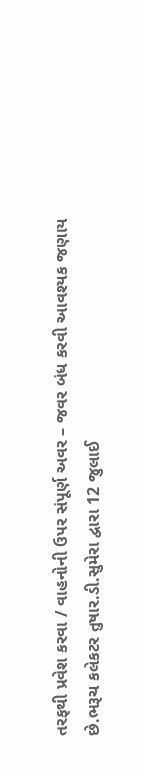તરફથી પ્રવેશ કરવા / વાહનોની ઉપર સંપૂર્ણ અવર – જવર બંધ કરવી આવશ્યક જણાય છે.ભરૂચ કલેકટર તુષાર.ડી.સુમેરા દ્વારા 12 જુલાઈ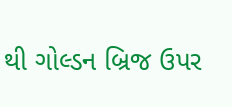થી ગોલ્ડન બ્રિજ ઉપર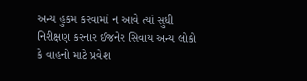અન્ય હુકમ કરવામાં ન આવે ત્યાં સુધી નિરીક્ષણ કરનાર ઈજનેર સિવાય અન્ય લોકો કે વાહનો માટે પ્રવેશ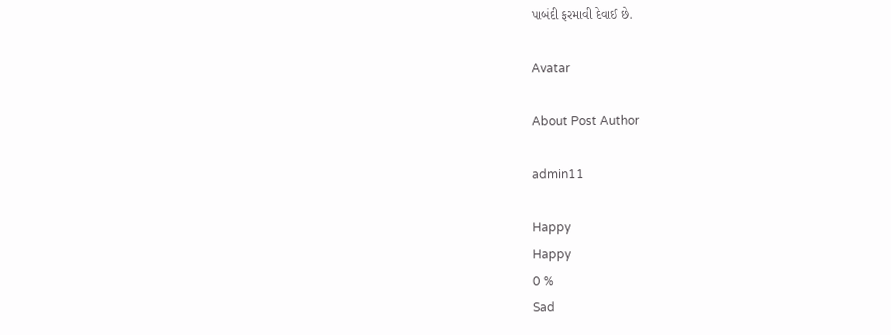પાબંદી ફરમાવી દેવાઈ છે.

Avatar

About Post Author

admin11

Happy
Happy
0 %
Sad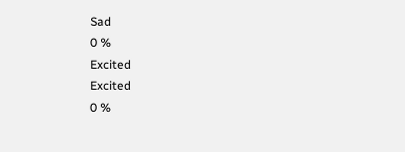Sad
0 %
Excited
Excited
0 %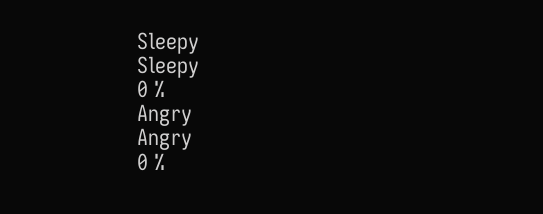Sleepy
Sleepy
0 %
Angry
Angry
0 %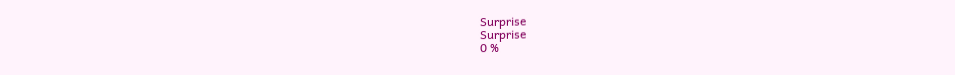Surprise
Surprise
0 %